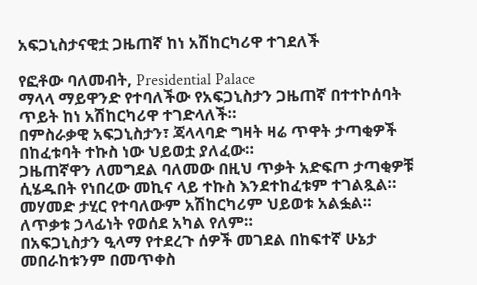አፍጋኒስታናዊቷ ጋዜጠኛ ከነ አሽከርካሪዋ ተገደለች

የፎቶው ባለመብት, Presidential Palace
ማላላ ማይዋንድ የተባለችው የአፍጋኒስታን ጋዜጠኛ በተተኮሰባት ጥይት ከነ አሽከርካሪዋ ተገድላለች።
በምስራቃዊ አፍጋኒስታን፣ ጃላላባድ ግዛት ዛሬ ጥዋት ታጣቂዎች በከፈቱባት ተኩስ ነው ህይወቷ ያለፈው።
ጋዜጠኛዋን ለመግደል ባለመው በዚህ ጥቃት አድፍጦ ታጣቂዎቹ ሲሄዱበት የነበረው መኪና ላይ ተኩስ እንደተከፈቱም ተገልጿል። መሃመድ ታሂር የተባለውም አሽከርካሪም ህይወቱ አልፏል።
ለጥቃቱ ኃላፊነት የወሰደ አካል የለም።
በአፍጋኒስታን ዒላማ የተደረጉ ሰዎች መገደል በከፍተኛ ሁኔታ መበራከቱንም በመጥቀስ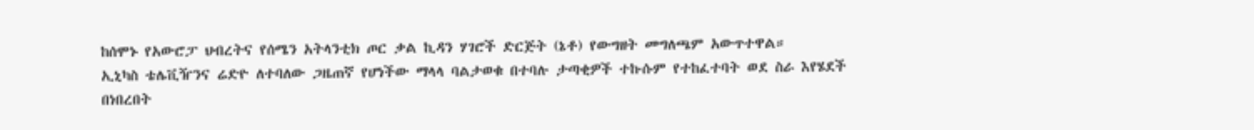ከሰሞኑ የአውሮፓ ህብረትና የሰሜን አትላንቲክ ጦር ቃል ኪዳን ሃገሮች ድርጅት (ኔቶ) የውግዘት መግለጫም አውጥተዋል።
ኢኒካስ ቴሌቪዥንና ሬድዮ ለተባለው ጋዜጠኛ የሆነችው ማላላ ባልታወቁ በተባሉ ታጣቂዎች ተኩሱም የተከፈተባት ወደ ስራ እየሄደች በነበረበት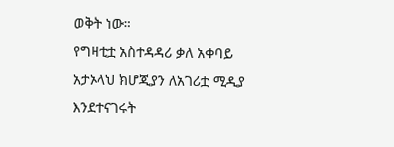ወቅት ነው።
የግዛቲቷ አስተዳዳሪ ቃለ አቀባይ አታኦላህ ክሆጂያን ለአገሪቷ ሚዲያ እንደተናገሩት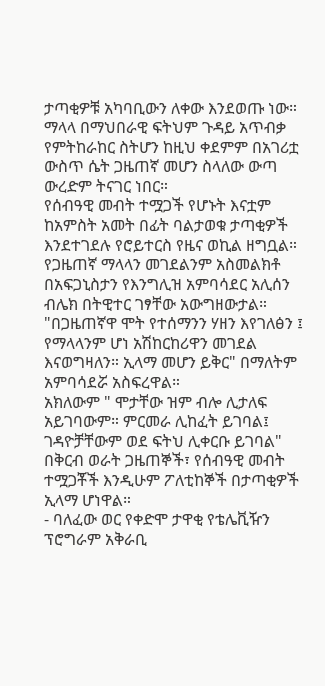ታጣቂዎቹ አካባቢውን ለቀው እንደወጡ ነው።
ማላላ በማህበራዊ ፍትህም ጉዳይ አጥብቃ የምትከራከር ስትሆን ከዚህ ቀደምም በአገሪቷ ውስጥ ሴት ጋዜጠኛ መሆን ስላለው ውጣ ውረድም ትናገር ነበር።
የሰብዓዊ መብት ተሟጋች የሆኑት እናቷም ከአምስት አመት በፊት ባልታወቁ ታጣቂዎች እንደተገደሉ የሮይተርስ የዜና ወኪል ዘግቧል።
የጋዜጠኛ ማላላን መገደልንም አስመልክቶ በአፍጋኒስታን የእንግሊዝ አምባሳደር አሊሰን ብሌክ በትዊተር ገፃቸው አውግዘውታል።
"በጋዜጠኛዋ ሞት የተሰማንን ሃዘን እየገለፅን ፤ የማላላንም ሆነ አሽከርከሪዋን መገደል እናወግዛለን። ኢላማ መሆን ይቅር" በማለትም አምባሳደሯ አስፍረዋል።
አክለውም " ሞታቸው ዝም ብሎ ሊታለፍ አይገባውም። ምርመራ ሊከፈት ይገባል፤ ገዳዮቻቸውም ወደ ፍትህ ሊቀርቡ ይገባል"
በቅርብ ወራት ጋዜጠኞች፣ የሰብዓዊ መብት ተሟጋቾች እንዲሁም ፖለቲከኞች በታጣቂዎች ኢላማ ሆነዋል።
- ባለፈው ወር የቀድሞ ታዋቂ የቴሌቪዥን ፕሮግራም አቅራቢ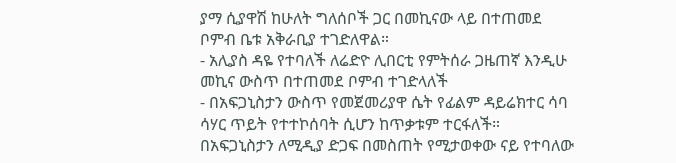ያማ ሲያዋሽ ከሁለት ግለሰቦች ጋር በመኪናው ላይ በተጠመደ ቦምብ ቤቱ አቅራቢያ ተገድለዋል።
- አሊያስ ዳዬ የተባለች ለሬድዮ ሊበርቲ የምትሰራ ጋዜጠኛ እንዲሁ መኪና ውስጥ በተጠመደ ቦምብ ተገድላለች
- በአፍጋኒስታን ውስጥ የመጀመሪያዋ ሴት የፊልም ዳይሬክተር ሳባ ሳሃር ጥይት የተተኮሰባት ሲሆን ከጥቃቱም ተርፋለች።
በአፍጋኒስታን ለሚዲያ ድጋፍ በመስጠት የሚታወቀው ናይ የተባለው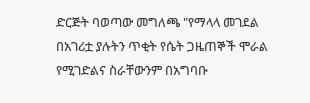ድርጅት ባወጣው መግለጫ "የማላላ መገደል በአገሪቷ ያሉትን ጥቂት የሴት ጋዜጠኞች ሞራል የሚገድልና ስራቸውንም በአግባቡ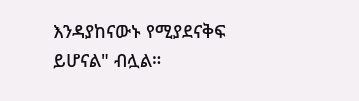እንዳያከናውኑ የሚያደናቅፍ ይሆናል" ብሏል።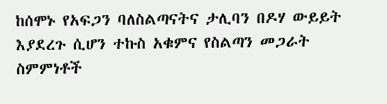ከሰሞኑ የአፍጋን ባለስልጣናትና ታሊባን በዶሃ ውይይት እያደረጉ ሲሆን ተኩስ አቁምና የስልጣን መጋራት ስምምነቶች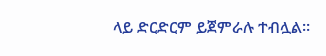ላይ ድርድርም ይጀምራሉ ተብሏል።